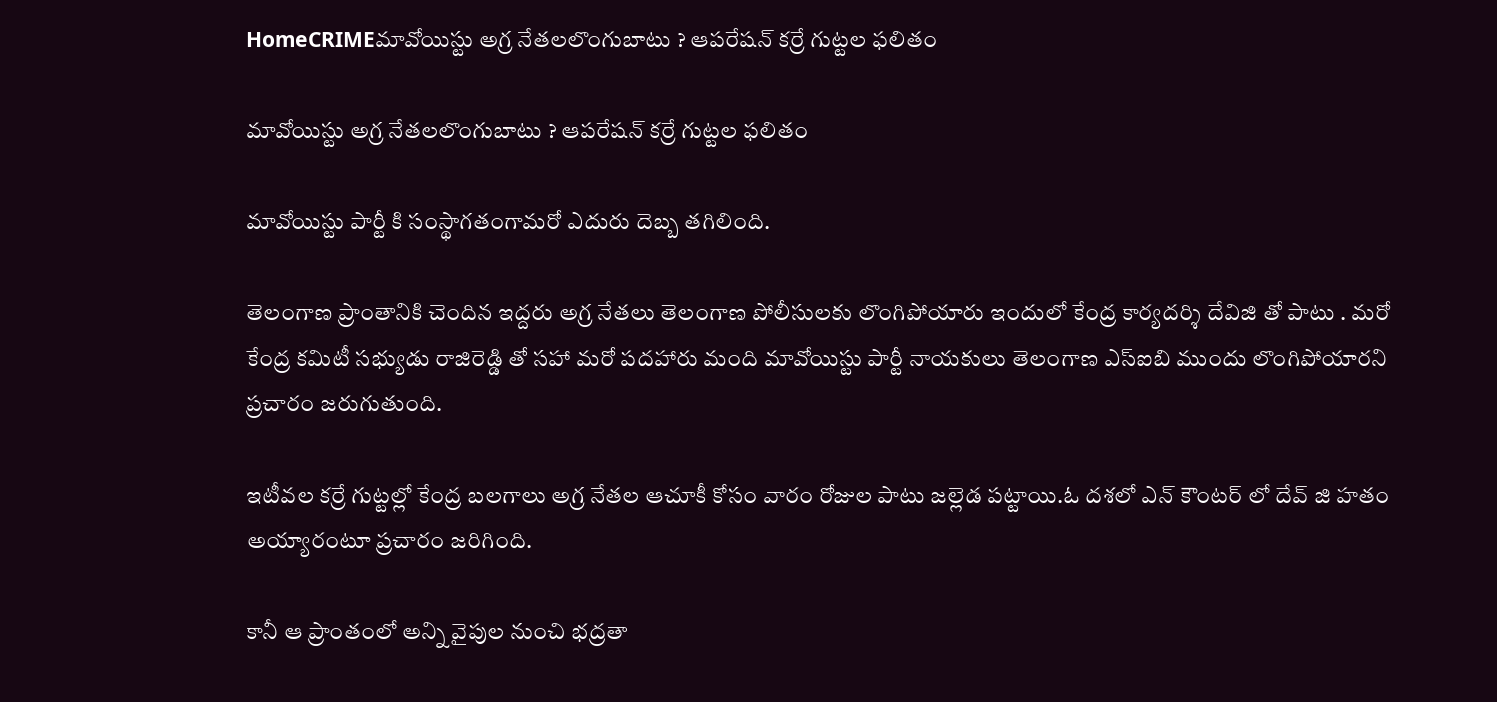HomeCRIMEమావోయిస్టు అగ్ర నేతలలొంగుబాటు ? ఆపరేషన్ కర్రే గుట్టల ఫలితం

మావోయిస్టు అగ్ర నేతలలొంగుబాటు ? ఆపరేషన్ కర్రే గుట్టల ఫలితం

మావోయిస్టు పార్టీ కి సంస్థాగతంగామరో ఎదురు దెబ్బ తగిలింది.

తెలంగాణ ప్రాంతానికి చెందిన ఇద్దరు అగ్ర నేతలు తెలంగాణ పోలీసులకు లొంగిపోయారు ఇందులో కేంద్ర కార్యదర్శి దేవిజి తో పాటు . మరో కేంద్ర కమిటీ సభ్యుడు రాజిరెడ్డి తో సహా మరో పదహారు మంది మావోయిస్టు పార్టీ నాయకులు తెలంగాణ ఎస్ఐబి ముందు లొంగిపోయారని ప్రచారం జరుగుతుంది.

ఇటీవల కర్రే గుట్టల్లో కేంద్ర బలగాలు అగ్ర నేతల ఆచూకీ కోసం వారం రోజుల పాటు జల్లెడ పట్టాయి.ఓ దశలో ఎన్ కౌంటర్ లో దేవ్ జి హతం అయ్యారంటూ ప్రచారం జరిగింది.

కానీ ఆ ప్రాంతంలో అన్ని వైపుల నుంచి భద్రతా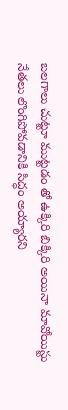బలగాలు చుట్టూ ముట్టడం తో ఉక్కిరి బిక్కిరి అయినా మావోయిస్టు నేతలు లొంగిపోవడానికి సిద్ధం అయ్యారని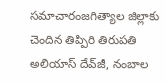సమాచారంజగిత్యాల జిల్లాకు చెందిన తిప్పిరి తిరుపతి అలియాస్ దేవ్‌జీ, నంబాల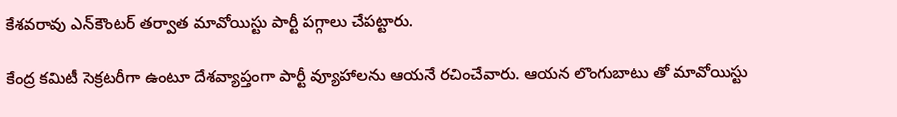కేశవరావు ఎన్‌కౌంటర్ తర్వాత మావోయిస్టు పార్టీ పగ్గాలు చేపట్టారు.

కేంద్ర కమిటీ సెక్రటరీగా ఉంటూ దేశవ్యాప్తంగా పార్టీ వ్యూహాలను ఆయనే రచించేవారు. ఆయన లొంగుబాటు తో మావోయిస్టు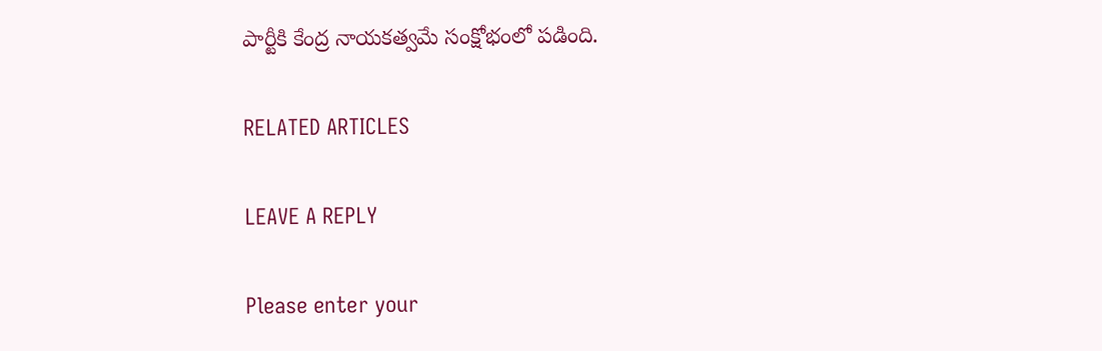పార్టీకి కేంద్ర నాయకత్వమే సంక్షోభంలో పడింది.

RELATED ARTICLES

LEAVE A REPLY

Please enter your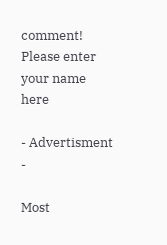comment!
Please enter your name here

- Advertisment -

Most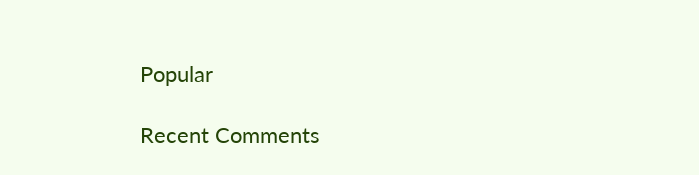Popular

Recent Comments